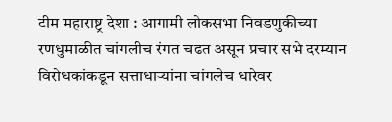टीम महाराष्ट्र देशा : आगामी लोकसभा निवडणुकीच्या रणधुमाळीत चांगलीच रंगत चढत असून प्रचार सभे दरम्यान विरोधकांकडून सत्ताधाऱ्यांना चांगलेच धारेवर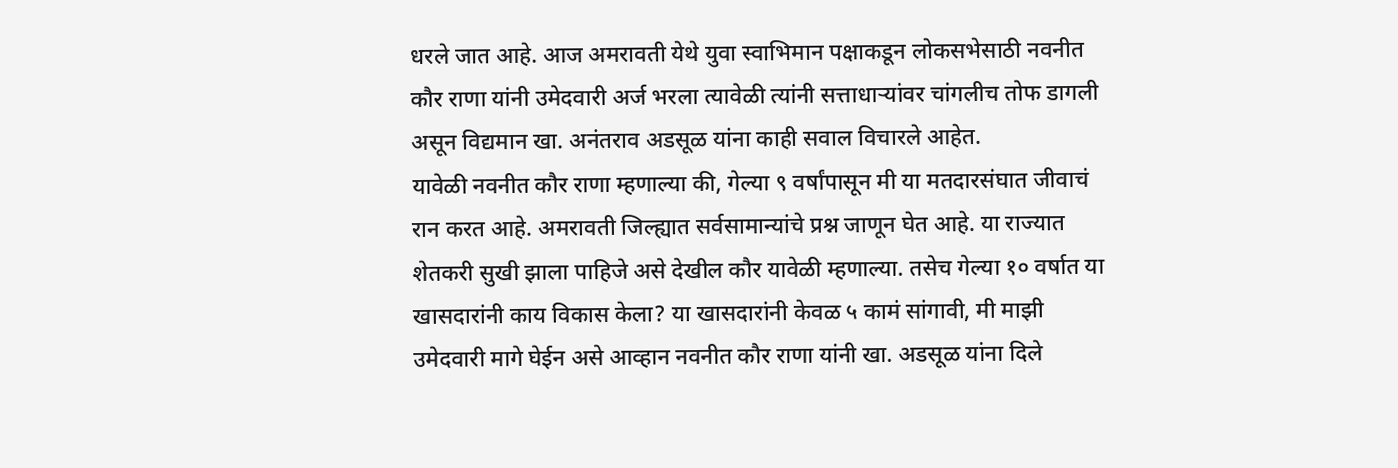धरले जात आहे. आज अमरावती येथे युवा स्वाभिमान पक्षाकडून लोकसभेसाठी नवनीत कौर राणा यांनी उमेदवारी अर्ज भरला त्यावेळी त्यांनी सत्ताधाऱ्यांवर चांगलीच तोफ डागली असून विद्यमान खा. अनंतराव अडसूळ यांना काही सवाल विचारले आहेत.
यावेळी नवनीत कौर राणा म्हणाल्या की, गेल्या ९ वर्षांपासून मी या मतदारसंघात जीवाचं रान करत आहे. अमरावती जिल्ह्यात सर्वसामान्यांचे प्रश्न जाणून घेत आहे. या राज्यात शेतकरी सुखी झाला पाहिजे असे देखील कौर यावेळी म्हणाल्या. तसेच गेल्या १० वर्षात या खासदारांनी काय विकास केला? या खासदारांनी केवळ ५ कामं सांगावी, मी माझी उमेदवारी मागे घेईन असे आव्हान नवनीत कौर राणा यांनी खा. अडसूळ यांना दिले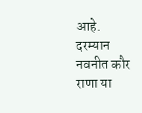आहे.
दरम्यान नवनीत कौर राणा या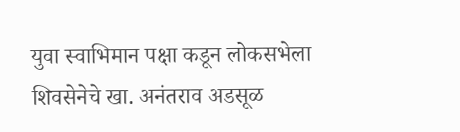युवा स्वाभिमान पक्षा कडून लोकसभेला शिवसेनेचे खा. अनंतराव अडसूळ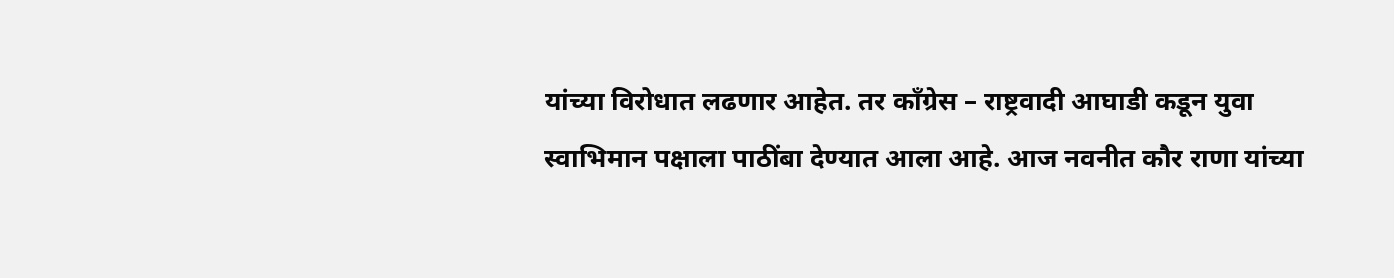यांच्या विरोधात लढणार आहेत. तर कॉंग्रेस – राष्ट्रवादी आघाडी कडून युवा स्वाभिमान पक्षाला पाठींबा देण्यात आला आहे. आज नवनीत कौर राणा यांच्या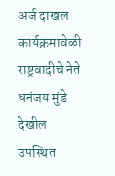अर्ज दाखल कार्यक्रमावेळी राष्ट्रवादीचे नेते धनंजय मुंडे देखील उपस्थित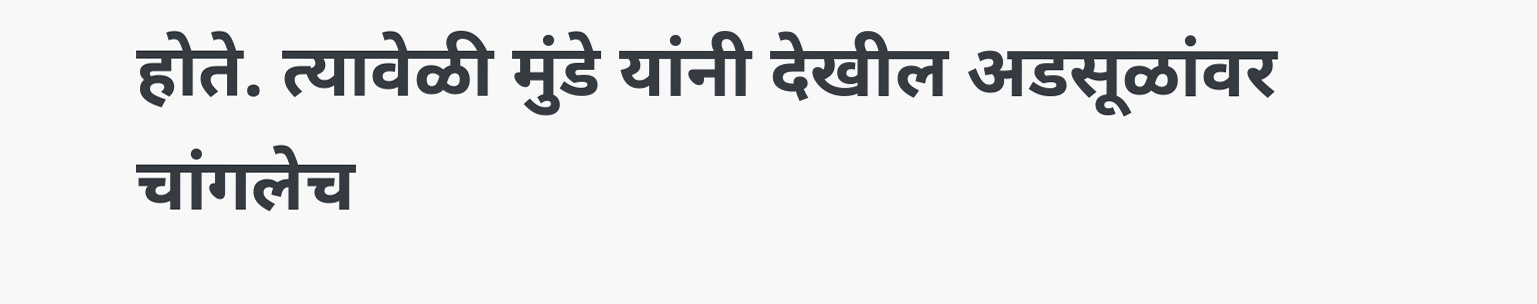होते. त्यावेळी मुंडे यांनी देखील अडसूळांवर चांगलेच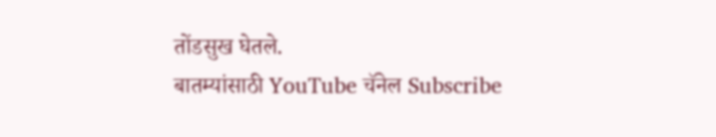तोंडसुख घेतले.
बातम्यांसाठी YouTube चॅनेल Subscribe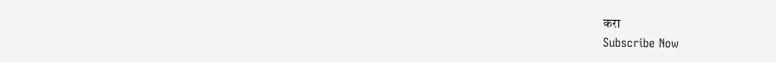करा
Subscribe Now